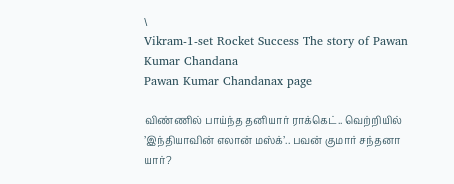\
Vikram-1-set Rocket Success The story of Pawan Kumar Chandana
Pawan Kumar Chandanax page

விண்ணில் பாய்ந்த தனியார் ராக்கெட்.. வெற்றியில் ’இந்தியாவின் எலான் மஸ்க்’.. பவன் குமார் சந்தனா யார்?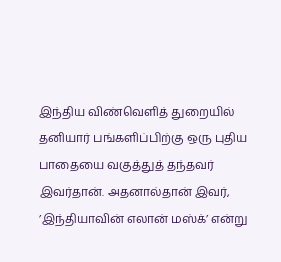இந்திய விண்வெளித் துறையில் தனியார் பங்களிப்பிற்கு ஒரு புதிய பாதையை வகுத்துத் தந்தவர் இவர்தான். அதனால்தான் இவர், ’இந்தியாவின் எலான் மஸ்க்’ என்று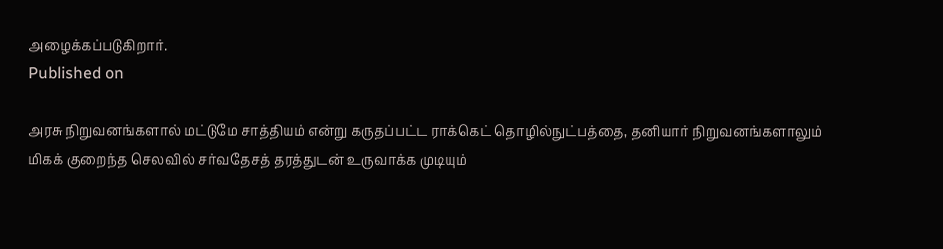அழைக்கப்படுகிறார்.
Published on

அரசு நிறுவனங்களால் மட்டுமே சாத்தியம் என்று கருதப்பட்ட ராக்கெட் தொழில்நுட்பத்தை, தனியார் நிறுவனங்களாலும் மிகக் குறைந்த செலவில் சர்வதேசத் தரத்துடன் உருவாக்க முடியும்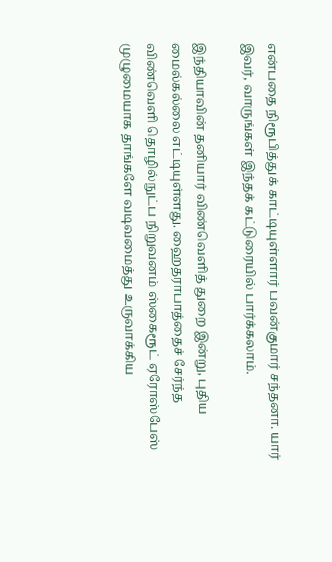என்பதை நிரூபித்துக் காட்டியுள்ளார் பவன்குமார் சந்தனா. யார் இவர், வாருங்கள் இந்தக் கட்டுரையில் பார்க்கலாம்.

இந்தியாவின் தனியார் விண்வெளித் துறை இன்று, புதிய மைல்கல்லை எட்டியுள்ளது. ஹைதராபாத்தைச் சேர்ந்த விண்வெளி தொழில்நுட்ப நிறுவனம் ஸ்கைரூட் ஏரோஸ்பேஸ் முழுமையாக தாங்களே வடிவமைத்து உருவாக்கிய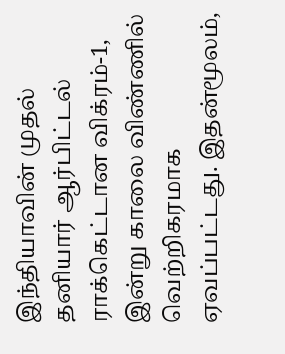இந்தியாவின் முதல் தனியார் ஆர்பிட்டல் ராக்கெட்டான விக்ரம்-1, இன்று காலை விண்ணில் வெற்றிகரமாக ஏவப்பட்டது. இதன்மூலம்,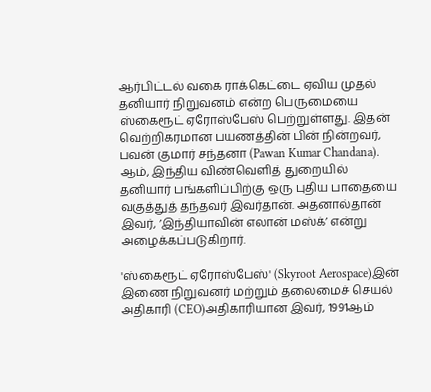ஆர்பிட்டல் வகை ராக்கெட்டை ஏவிய முதல் தனியார் நிறுவனம் என்ற பெருமையை ஸ்கைரூட் ஏரோஸ்பேஸ் பெற்றுள்ளது. இதன் வெற்றிகரமான பயணத்தின் பின் நின்றவர், பவன் குமார் சந்தனா (Pawan Kumar Chandana). ஆம், இந்திய விண்வெளித் துறையில் தனியார் பங்களிப்பிற்கு ஒரு புதிய பாதையை வகுத்துத் தந்தவர் இவர்தான். அதனால்தான் இவர், ’இந்தியாவின் எலான் மஸ்க்’ என்று அழைக்கப்படுகிறார்.

'ஸ்கைரூட் ஏரோஸ்பேஸ்' (Skyroot Aerospace)இன் இணை நிறுவனர் மற்றும் தலைமைச் செயல் அதிகாரி (CEO)அதிகாரியான இவர், 1991ஆம்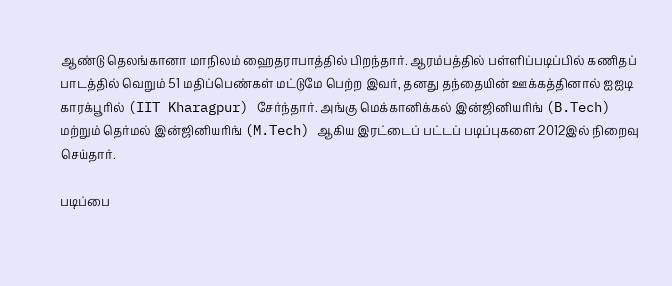ஆண்டு தெலங்கானா மாநிலம் ஹைதராபாத்தில் பிறந்தார். ஆரம்பத்தில் பள்ளிப்படிப்பில் கணிதப் பாடத்தில் வெறும் 51 மதிப்பெண்கள் மட்டுமே பெற்ற இவர், தனது தந்தையின் ஊக்கத்தினால் ஐஐடி காரக்பூரில் (IIT Kharagpur) சேர்ந்தார். அங்கு மெக்கானிக்கல் இன்ஜினியரிங் (B.Tech) மற்றும் தெர்மல் இன்ஜினியரிங் (M.Tech) ஆகிய இரட்டைப் பட்டப் படிப்புகளை 2012இல் நிறைவு செய்தார்.

படிப்பை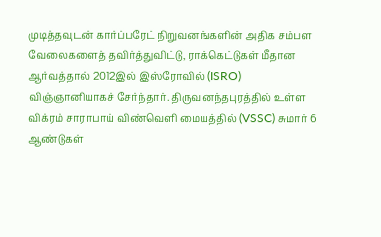முடித்தவுடன் கார்ப்பரேட் நிறுவனங்களின் அதிக சம்பள வேலைகளைத் தவிர்த்துவிட்டு, ராக்கெட்டுகள் மீதான ஆர்வத்தால் 2012இல் இஸ்ரோவில் (ISRO) விஞ்ஞானியாகச் சேர்ந்தார். திருவனந்தபுரத்தில் உள்ள விக்ரம் சாராபாய் விண்வெளி மையத்தில் (VSSC) சுமார் 6 ஆண்டுகள்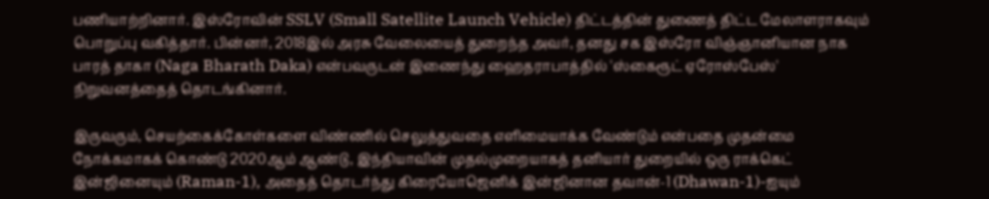பணியாற்றினார். இஸ்ரோவின் SSLV (Small Satellite Launch Vehicle) திட்டத்தின் துணைத் திட்ட மேலாளராகவும் பொறுப்பு வகித்தார். பின்னர், 2018இல் அரசு வேலையைத் துறைந்த அவர், தனது சக இஸ்ரோ விஞ்ஞானியான நாக பாரத் தாகா (Naga Bharath Daka) என்பவருடன் இணைந்து ஹைதராபாத்தில் 'ஸ்கைரூட் ஏரோஸ்பேஸ்' நிறுவனத்தைத் தொடங்கினார்.

இருவரும், செயற்கைக்கோள்களை விண்ணில் செலுத்துவதை எளிமையாக்க வேண்டும் என்பதை முதன்மை நோக்கமாகக் கொண்டு 2020ஆம் ஆண்டு, இந்தியாவின் முதல்முறையாகத் தனியார் துறையில் ஒரு ராக்கெட் இன்ஜினையும் (Raman-1), அதைத் தொடர்ந்து கிரையோஜெனிக் இன்ஜினான தவான்-1 (Dhawan-1)-ஐயும்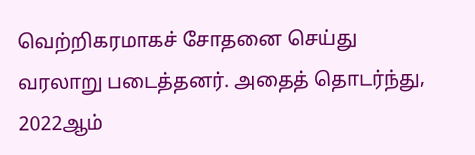வெற்றிகரமாகச் சோதனை செய்து வரலாறு படைத்தனர். அதைத் தொடர்ந்து, 2022ஆம்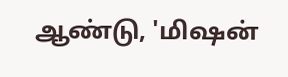ஆண்டு, 'மிஷன்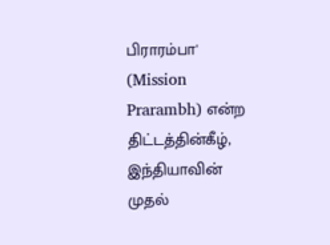பிராரம்பா' (Mission Prarambh) என்ற திட்டத்தின்கீழ், இந்தியாவின் முதல்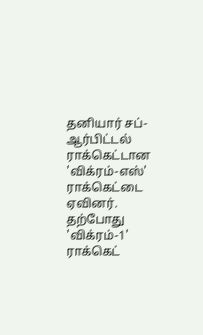தனியார் சப்-ஆர்பிட்டல் ராக்கெட்டான 'விக்ரம்-எஸ்' ராக்கெட்டை ஏவினர். தற்போது 'விக்ரம்-1' ராக்கெட்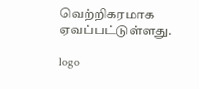வெற்றிகரமாக ஏவப்பட்டுள்ளது.

logo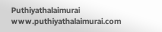Puthiyathalaimurai
www.puthiyathalaimurai.com